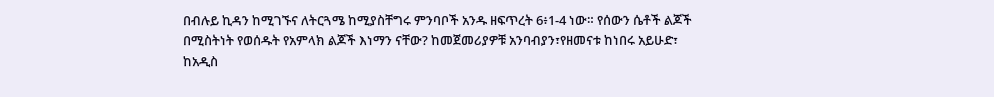በብሉይ ኪዳን ከሚገኙና ለትርጓሜ ከሚያስቸግሩ ምንባቦች አንዱ ዘፍጥረት 6፥1-4 ነው። የሰውን ሴቶች ልጆች በሚስትነት የወሰዱት የአምላክ ልጆች እነማን ናቸው? ከመጀመሪያዎቹ አንባብያን፣የዘመናቱ ከነበሩ አይሁድ፣ ከአዲስ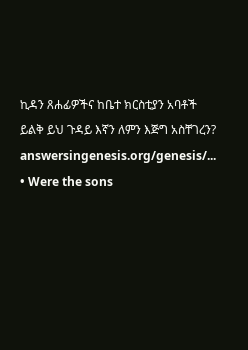ኪዳን ጸሐፊዎችና ከቤተ ክርስቲያን አባቶች ይልቅ ይህ ጉዳይ እኛን ለምን እጅግ አስቸገረን?
answersingenesis.org/genesis/...
• Were the sons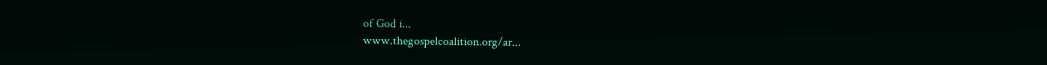of God i...
www.thegospelcoalition.org/ar...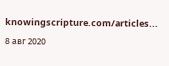knowingscripture.com/articles...
8 авг 2020